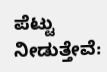ಪೆಟ್ಟು ನೀಡುತ್ತೇವೆ: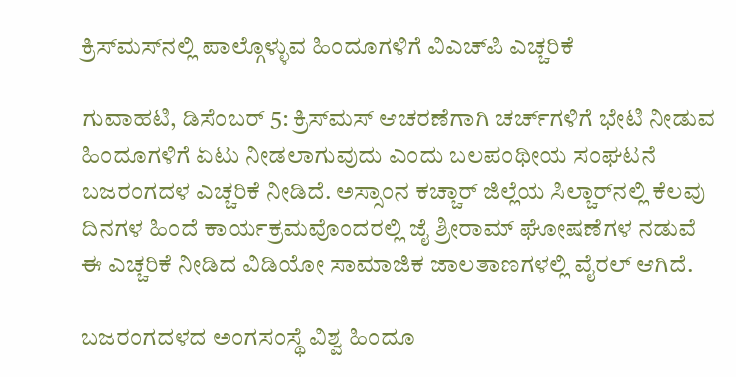ಕ್ರಿಸ್‌ಮಸ್‌ನಲ್ಲಿ ಪಾಲ್ಗೊಳ್ಳುವ ಹಿಂದೂಗಳಿಗೆ ವಿಎಚ್‌ಪಿ ಎಚ್ಚರಿಕೆ

ಗುವಾಹಟಿ, ಡಿಸೆಂಬರ್ 5: ಕ್ರಿಸ್‌ಮಸ್ ಆಚರಣೆಗಾಗಿ ಚರ್ಚ್‌ಗಳಿಗೆ ಭೇಟಿ ನೀಡುವ ಹಿಂದೂಗಳಿಗೆ ಏಟು ನೀಡಲಾಗುವುದು ಎಂದು ಬಲಪಂಥೀಯ ಸಂಘಟನೆ ಬಜರಂಗದಳ ಎಚ್ಚರಿಕೆ ನೀಡಿದೆ. ಅಸ್ಸಾಂನ ಕಚ್ಚಾರ್ ಜಿಲ್ಲೆಯ ಸಿಲ್ಚಾರ್‌ನಲ್ಲಿ ಕೆಲವು ದಿನಗಳ ಹಿಂದೆ ಕಾರ್ಯಕ್ರಮವೊಂದರಲ್ಲಿ ಜೈ ಶ್ರೀರಾಮ್ ಘೋಷಣೆಗಳ ನಡುವೆ ಈ ಎಚ್ಚರಿಕೆ ನೀಡಿದ ವಿಡಿಯೋ ಸಾಮಾಜಿಕ ಜಾಲತಾಣಗಳಲ್ಲಿ ವೈರಲ್ ಆಗಿದೆ.

ಬಜರಂಗದಳದ ಅಂಗಸಂಸ್ಥೆ ವಿಶ್ವ ಹಿಂದೂ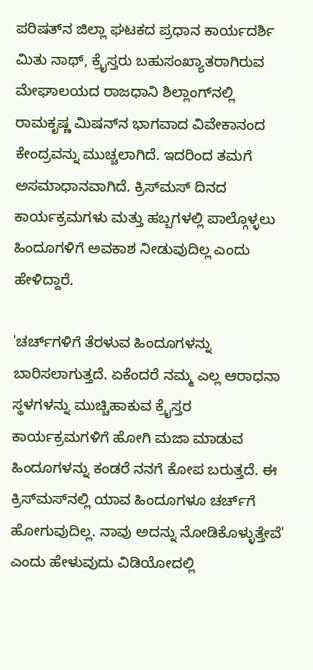ಪರಿಷತ್‌ನ ಜಿಲ್ಲಾ ಘಟಕದ ಪ್ರಧಾನ ಕಾರ್ಯದರ್ಶಿ ಮಿತು ನಾಥ್, ಕ್ರೈಸ್ತರು ಬಹುಸಂಖ್ಯಾತರಾಗಿರುವ ಮೇಘಾಲಯದ ರಾಜಧಾನಿ ಶಿಲ್ಲಾಂಗ್‌ನಲ್ಲಿ ರಾಮಕೃಷ್ಣ ಮಿಷನ್‌ನ ಭಾಗವಾದ ವಿವೇಕಾನಂದ ಕೇಂದ್ರವನ್ನು ಮುಚ್ಚಲಾಗಿದೆ. ಇದರಿಂದ ತಮಗೆ ಅಸಮಾಧಾನವಾಗಿದೆ. ಕ್ರಿಸ್‌ಮಸ್ ದಿನದ ಕಾರ್ಯಕ್ರಮಗಳು ಮತ್ತು ಹಬ್ಬಗಳಲ್ಲಿ ಪಾಲ್ಗೊಳ್ಳಲು ಹಿಂದೂಗಳಿಗೆ ಅವಕಾಶ ನೀಡುವುದಿಲ್ಲ ಎಂದು ಹೇಳಿದ್ದಾರೆ.

'ಚರ್ಚ್‌ಗಳಿಗೆ ತೆರಳುವ ಹಿಂದೂಗಳನ್ನು ಬಾರಿಸಲಾಗುತ್ತದೆ. ಏಕೆಂದರೆ ನಮ್ಮ ಎಲ್ಲ ಆರಾಧನಾ ಸ್ಥಳಗಳನ್ನು ಮುಚ್ಚಿಹಾಕುವ ಕ್ರೈಸ್ತರ ಕಾರ್ಯಕ್ರಮಗಳಿಗೆ ಹೋಗಿ ಮಜಾ ಮಾಡುವ ಹಿಂದೂಗಳನ್ನು ಕಂಡರೆ ನನಗೆ ಕೋಪ ಬರುತ್ತದೆ. ಈ ಕ್ರಿಸ್‌ಮಸ್‌ನಲ್ಲಿ ಯಾವ ಹಿಂದೂಗಳೂ ಚರ್ಚ್‌ಗೆ ಹೋಗುವುದಿಲ್ಲ. ನಾವು ಅದನ್ನು ನೋಡಿಕೊಳ್ಳುತ್ತೇವೆ' ಎಂದು ಹೇಳುವುದು ವಿಡಿಯೋದಲ್ಲಿ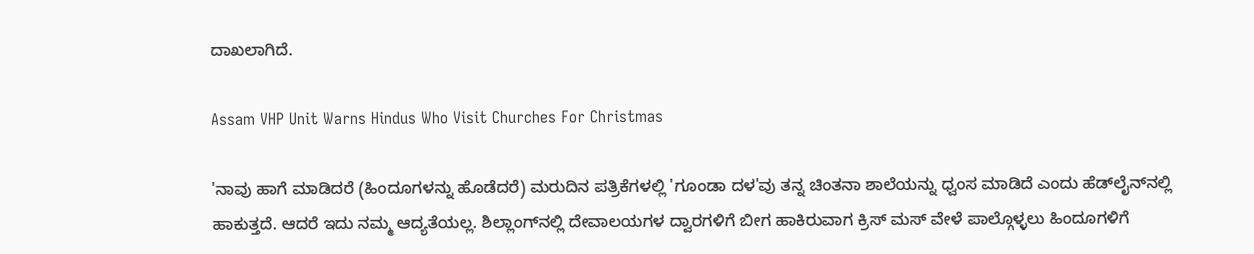ದಾಖಲಾಗಿದೆ.

Assam VHP Unit Warns Hindus Who Visit Churches For Christmas

'ನಾವು ಹಾಗೆ ಮಾಡಿದರೆ (ಹಿಂದೂಗಳನ್ನು ಹೊಡೆದರೆ) ಮರುದಿನ ಪತ್ರಿಕೆಗಳಲ್ಲಿ 'ಗೂಂಡಾ ದಳ'ವು ತನ್ನ ಚಿಂತನಾ ಶಾಲೆಯನ್ನು ಧ್ವಂಸ ಮಾಡಿದೆ ಎಂದು ಹೆಡ್‌ಲೈನ್‌ನಲ್ಲಿ ಹಾಕುತ್ತದೆ. ಆದರೆ ಇದು ನಮ್ಮ ಆದ್ಯತೆಯಲ್ಲ. ಶಿಲ್ಲಾಂಗ್‌ನಲ್ಲಿ ದೇವಾಲಯಗಳ ದ್ವಾರಗಳಿಗೆ ಬೀಗ ಹಾಕಿರುವಾಗ ಕ್ರಿಸ್ ಮಸ್ ವೇಳೆ ಪಾಲ್ಗೊಳ್ಳಲು ಹಿಂದೂಗಳಿಗೆ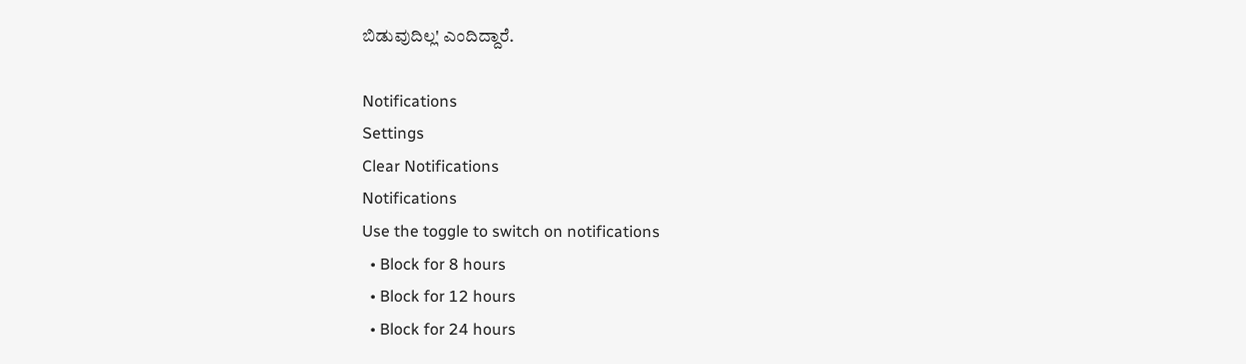ಬಿಡುವುದಿಲ್ಲ' ಎಂದಿದ್ದಾರೆ.

Notifications
Settings
Clear Notifications
Notifications
Use the toggle to switch on notifications
  • Block for 8 hours
  • Block for 12 hours
  • Block for 24 hours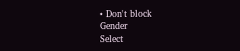• Don't block
Gender
Select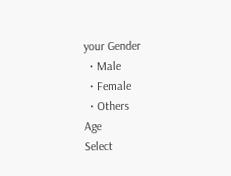your Gender
  • Male
  • Female
  • Others
Age
Select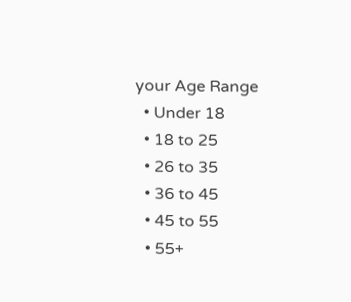your Age Range
  • Under 18
  • 18 to 25
  • 26 to 35
  • 36 to 45
  • 45 to 55
  • 55+